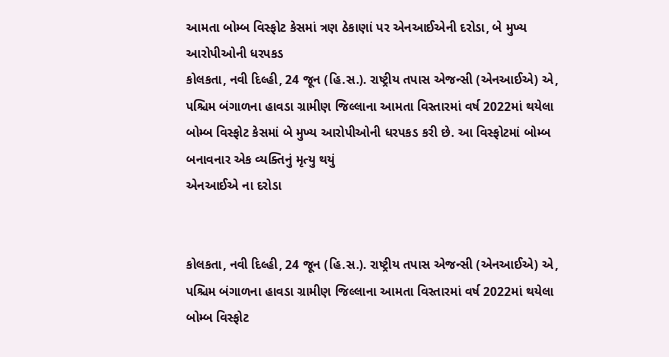આમતા બોમ્બ વિસ્ફોટ કેસમાં ત્રણ ઠેકાણાં પર એનઆઈએની દરોડા, બે મુખ્ય આરોપીઓની ધરપકડ
કોલકતા, નવી દિલ્હી, 24 જૂન (હિ.સ.). રાષ્ટ્રીય તપાસ એજન્સી (એનઆઈએ) એ, પશ્ચિમ બંગાળના હાવડા ગ્રામીણ જિલ્લાના આમતા વિસ્તારમાં વર્ષ 2022માં થયેલા બોમ્બ વિસ્ફોટ કેસમાં બે મુખ્ય આરોપીઓની ધરપકડ કરી છે. આ વિસ્ફોટમાં બોમ્બ બનાવનાર એક વ્યક્તિનું મૃત્યુ થયું
એનઆઈએ ના દરોડા


કોલકતા, નવી દિલ્હી, 24 જૂન (હિ.સ.). રાષ્ટ્રીય તપાસ એજન્સી (એનઆઈએ) એ, પશ્ચિમ બંગાળના હાવડા ગ્રામીણ જિલ્લાના આમતા વિસ્તારમાં વર્ષ 2022માં થયેલા બોમ્બ વિસ્ફોટ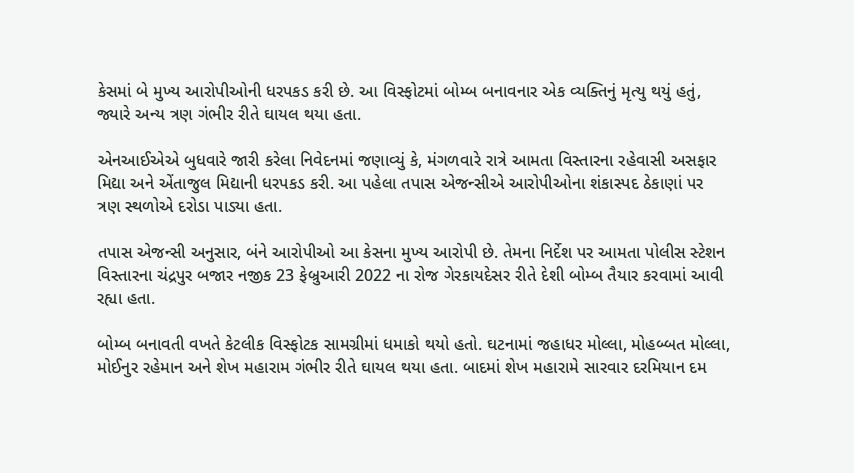કેસમાં બે મુખ્ય આરોપીઓની ધરપકડ કરી છે. આ વિસ્ફોટમાં બોમ્બ બનાવનાર એક વ્યક્તિનું મૃત્યુ થયું હતું, જ્યારે અન્ય ત્રણ ગંભીર રીતે ઘાયલ થયા હતા.

એનઆઈએએ બુધવારે જારી કરેલા નિવેદનમાં જણાવ્યું કે, મંગળવારે રાત્રે આમતા વિસ્તારના રહેવાસી અસફાર મિદ્યા અને એંતાજુલ મિદ્યાની ધરપકડ કરી. આ પહેલા તપાસ એજન્સીએ આરોપીઓના શંકાસ્પદ ઠેકાણાં પર ત્રણ સ્થળોએ દરોડા પાડ્યા હતા.

તપાસ એજન્સી અનુસાર, બંને આરોપીઓ આ કેસના મુખ્ય આરોપી છે. તેમના નિર્દેશ પર આમતા પોલીસ સ્ટેશન વિસ્તારના ચંદ્રપુર બજાર નજીક 23 ફેબ્રુઆરી 2022 ના રોજ ગેરકાયદેસર રીતે દેશી બોમ્બ તૈયાર કરવામાં આવી રહ્યા હતા.

બોમ્બ બનાવતી વખતે કેટલીક વિસ્ફોટક સામગ્રીમાં ધમાકો થયો હતો. ઘટનામાં જહાધર મોલ્લા, મોહબ્બત મોલ્લા, મોઈનુર રહેમાન અને શેખ મહારામ ગંભીર રીતે ઘાયલ થયા હતા. બાદમાં શેખ મહારામે સારવાર દરમિયાન દમ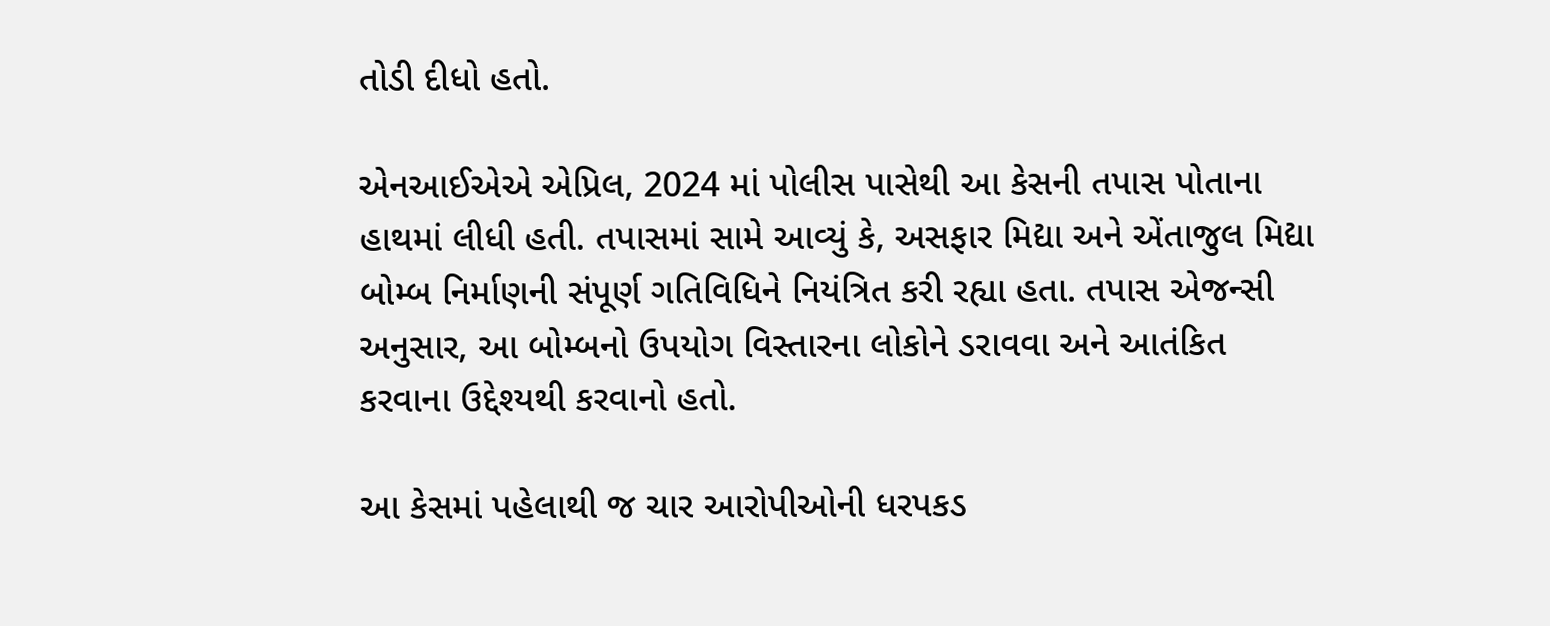તોડી દીધો હતો.

એનઆઈએએ એપ્રિલ, 2024 માં પોલીસ પાસેથી આ કેસની તપાસ પોતાના હાથમાં લીધી હતી. તપાસમાં સામે આવ્યું કે, અસફાર મિદ્યા અને એંતાજુલ મિદ્યા બોમ્બ નિર્માણની સંપૂર્ણ ગતિવિધિને નિયંત્રિત કરી રહ્યા હતા. તપાસ એજન્સી અનુસાર, આ બોમ્બનો ઉપયોગ વિસ્તારના લોકોને ડરાવવા અને આતંકિત કરવાના ઉદ્દેશ્યથી કરવાનો હતો.

આ કેસમાં પહેલાથી જ ચાર આરોપીઓની ધરપકડ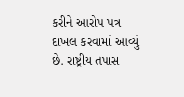કરીને આરોપ પત્ર દાખલ કરવામાં આવ્યું છે. રાષ્ટ્રીય તપાસ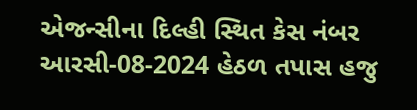એજન્સીના દિલ્હી સ્થિત કેસ નંબર આરસી-08-2024 હેઠળ તપાસ હજુ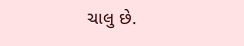ચાલુ છે.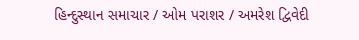હિન્દુસ્થાન સમાચાર / ઓમ પરાશર / અમરેશ દ્વિવેદી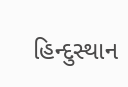હિન્દુસ્થાન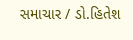સમાચાર / ડો.હિતેશ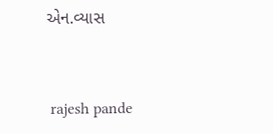એન.વ્યાસ


 rajesh pande